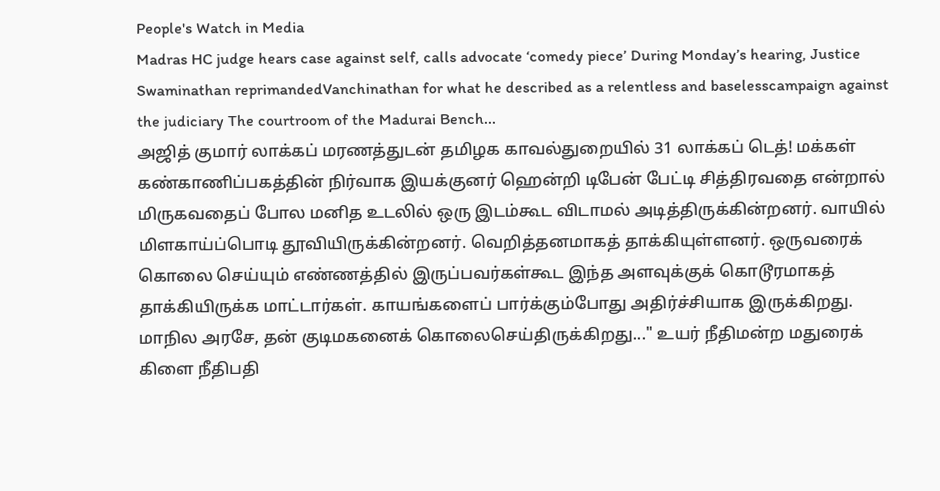People's Watch in Media
Madras HC judge hears case against self, calls advocate ‘comedy piece’ During Monday’s hearing, Justice Swaminathan reprimandedVanchinathan for what he described as a relentless and baselesscampaign against the judiciary The courtroom of the Madurai Bench...
அஜித் குமார் லாக்கப் மரணத்துடன் தமிழக காவல்துறையில் 31 லாக்கப் டெத்! மக்கள் கண்காணிப்பகத்தின் நிர்வாக இயக்குனர் ஹென்றி டிபேன் பேட்டி சித்திரவதை என்றால் மிருகவதைப் போல மனித உடலில் ஒரு இடம்கூட விடாமல் அடித்திருக்கின்றனர். வாயில் மிளகாய்ப்பொடி தூவியிருக்கின்றனர். வெறித்தனமாகத் தாக்கியுள்ளனர். ஒருவரைக் கொலை செய்யும் எண்ணத்தில் இருப்பவர்கள்கூட இந்த அளவுக்குக் கொடூரமாகத் தாக்கியிருக்க மாட்டார்கள். காயங்களைப் பார்க்கும்போது அதிர்ச்சியாக இருக்கிறது. மாநில அரசே, தன் குடிமகனைக் கொலைசெய்திருக்கிறது..." உயர் நீதிமன்ற மதுரைக் கிளை நீதிபதி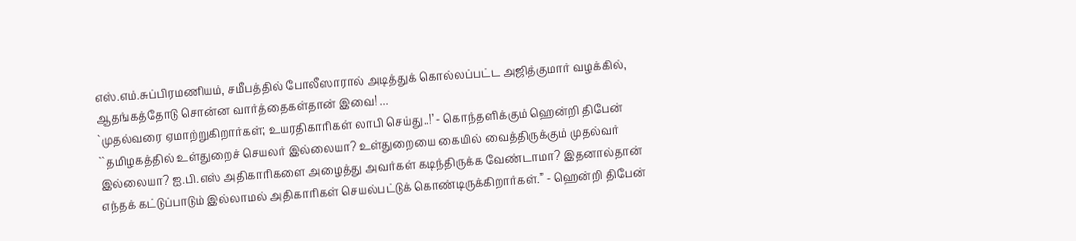எஸ்.எம்.சுப்பிரமணியம், சமீபத்தில் போலீஸாரால் அடித்துக் கொல்லப்பட்ட அஜித்குமார் வழக்கில், ஆதங்கத்தோடு சொன்ன வார்த்தைகள்தான் இவை! ...
`முதல்வரை ஏமாற்றுகிறார்கள்; உயரதிகாரிகள் லாபி செய்து..!’ - கொந்தளிக்கும் ஹென்றி திபேன் ``தமிழகத்தில் உள்துறைச் செயலர் இல்லையா? உள்துறையை கையில் வைத்திருக்கும் முதல்வர் இல்லையா? ஐ.பி.எஸ் அதிகாரிகளை அழைத்து அவர்கள் கடிந்திருக்க வேண்டாமா? இதனால்தான் எந்தக் கட்டுப்பாடும் இல்லாமல் அதிகாரிகள் செயல்பட்டுக் கொண்டிருக்கிறார்கள்.” - ஹென்றி திபேன்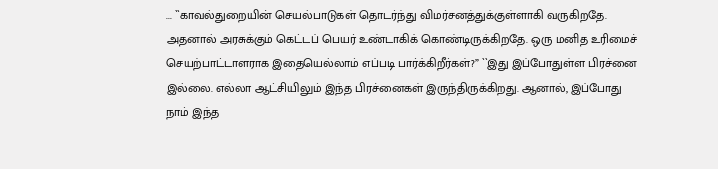... ``காவல்துறையின் செயல்பாடுகள் தொடர்ந்து விமர்சனத்துக்குள்ளாகி வருகிறதே. அதனால் அரசுக்கும் கெட்டப் பெயர் உண்டாகிக் கொண்டிருக்கிறதே. ஒரு மனித உரிமைச் செயற்பாட்டாளராக இதையெல்லாம் எப்படி பார்க்கிறீர்கள்?” ``இது இப்போதுள்ள பிரச்னை இல்லை. எல்லா ஆட்சியிலும் இந்த பிரச்னைகள் இருந்திருக்கிறது. ஆனால், இப்போது நாம் இந்த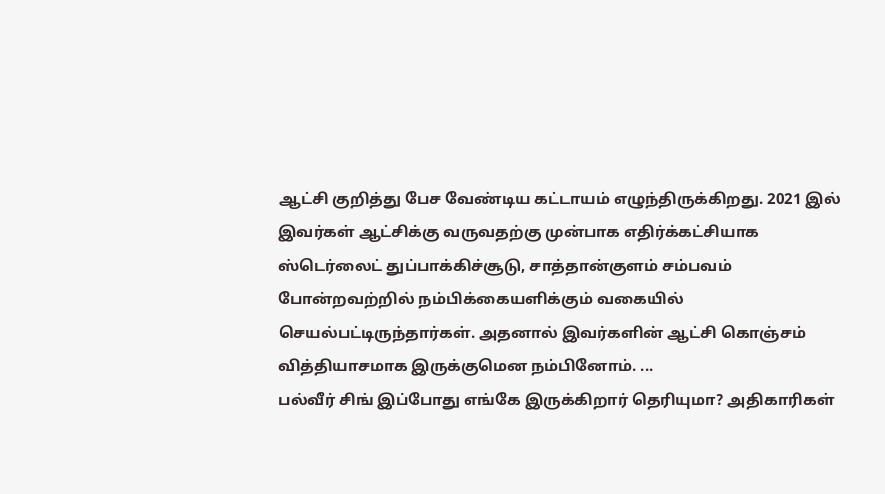ஆட்சி குறித்து பேச வேண்டிய கட்டாயம் எழுந்திருக்கிறது. 2021 இல் இவர்கள் ஆட்சிக்கு வருவதற்கு முன்பாக எதிர்க்கட்சியாக ஸ்டெர்லைட் துப்பாக்கிச்சூடு, சாத்தான்குளம் சம்பவம் போன்றவற்றில் நம்பிக்கையளிக்கும் வகையில் செயல்பட்டிருந்தார்கள். அதனால் இவர்களின் ஆட்சி கொஞ்சம் வித்தியாசமாக இருக்குமென நம்பினோம். ...
பல்வீர் சிங் இப்போது எங்கே இருக்கிறார் தெரியுமா? அதிகாரிகள்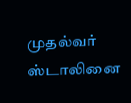முதல்வர் ஸ்டாலினை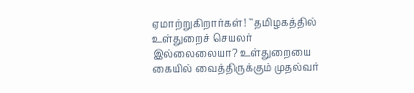ஏமாற்றுகிறார்கள்! ``தமிழகத்தில் உள்துறைச் செயலர் இல்லைலையா? உள்துறையை கையில் வைத்திருக்கும் முதல்வர்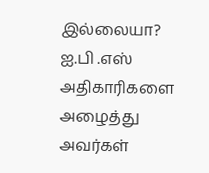இல்லையா? ஐ.பி .எஸ் அதிகாரிகளை அழைத்து அவர்கள்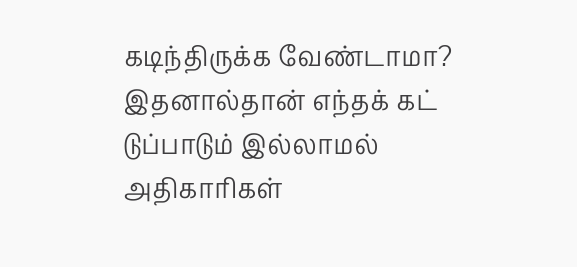கடிந்திருக்க வேண்டாமா? இதனால்தான் எந்தக் கட் டுப்பாடும் இல்லாமல் அதிகாரிகள்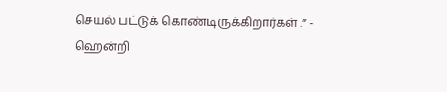செயல் பட்டுக் கொண்டிருக்கிறார்கள் .” - ஹென்றி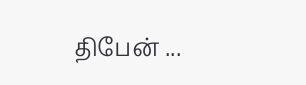திபேன் ...